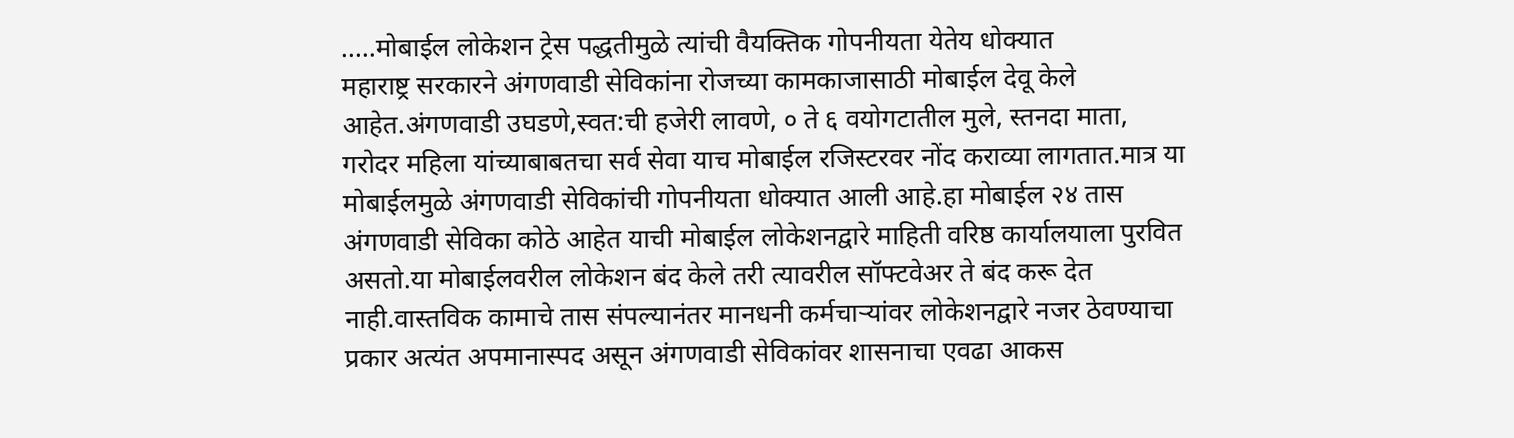..…मोबाईल लोकेशन ट्रेस पद्धतीमुळे त्यांची वैयक्तिक गोपनीयता येतेय धोक्यात
महाराष्ट्र सरकारने अंगणवाडी सेविकांना रोजच्या कामकाजासाठी मोबाईल देवू केले आहेत.अंगणवाडी उघडणे,स्वत:ची हजेरी लावणे, ० ते ६ वयोगटातील मुले, स्तनदा माता, गरोदर महिला यांच्याबाबतचा सर्व सेवा याच मोबाईल रजिस्टरवर नोंद कराव्या लागतात.मात्र या मोबाईलमुळे अंगणवाडी सेविकांची गोपनीयता धोक्यात आली आहे.हा मोबाईल २४ तास अंगणवाडी सेविका कोठे आहेत याची मोबाईल लोकेशनद्वारे माहिती वरिष्ठ कार्यालयाला पुरवित असतो.या मोबाईलवरील लोकेशन बंद केले तरी त्यावरील सॉफ्टवेअर ते बंद करू देत नाही.वास्तविक कामाचे तास संपल्यानंतर मानधनी कर्मचाऱ्यांवर लोकेशनद्वारे नजर ठेवण्याचा प्रकार अत्यंत अपमानास्पद असून अंगणवाडी सेविकांवर शासनाचा एवढा आकस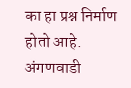का हा प्रश्न निर्माण होतो आहे.
अंगणवाडी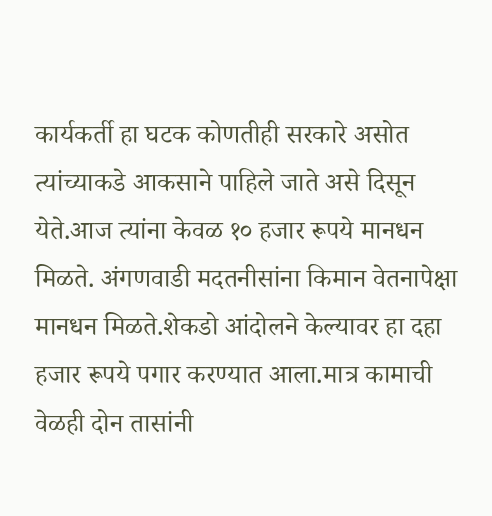कार्यकर्ती हा घटक कोणतीही सरकारे असोत त्यांच्याकडे आकसाने पाहिले जाते असे दिसून येते.आज त्यांना केवळ १० हजार रूपये मानधन मिळते. अंगणवाडी मदतनीसांना किमान वेतनापेक्षा मानधन मिळते.शेकडो आंदोलने केल्यावर हा दहा हजार रूपये पगार करण्यात आला.मात्र कामाची वेळही दोन तासांनी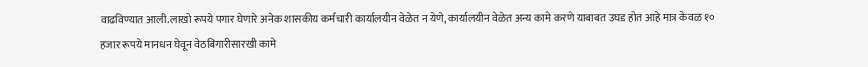वाढविण्यात आली.लाखो रूपये पगार घेणारे अनेक शासकीय कर्मचारी कार्यालयीन वेळेत न येणे, कार्यालयीन वेळेत अन्य कामे करणे याबाबत उघड होत आहे मात्र केवळ १० हजार रूपये मानधन घेवून वेठबिगारीसारखी कामे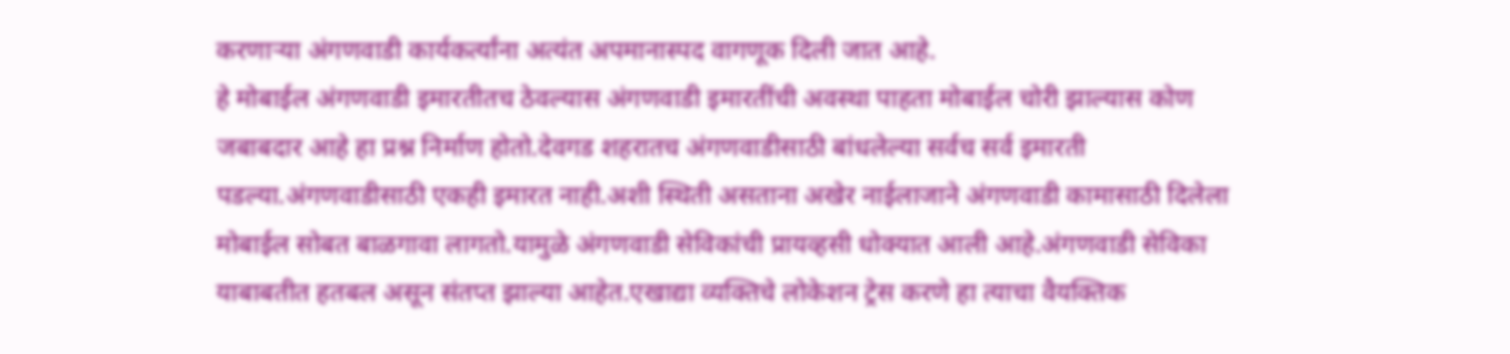करणाऱ्या अंगणवाडी कार्यकर्त्यांना अत्यंत अपमानास्पद वागणूक दिली जात आहे.
हे मोबाईल अंगणवाडी इमारतीतच ठेवल्यास अंगणवाडी इमारतींची अवस्था पाहता मोबाईल चोरी झाल्यास कोण जबाबदार आहे हा प्रश्न निर्माण होतो.देवगड शहरातच अंगणवाडीसाठी बांधलेल्या सर्वच सर्व इमारती पडल्या.अंगणवाडीसाठी एकही इमारत नाही.अशी स्थिती असताना अखेर नाईलाजाने अंगणवाडी कामासाठी दिलेला मोबाईल सोबत बाळगावा लागतो.यामुळे अंगणवाडी सेविकांची प्रायव्हसी धोक्यात आली आहे.अंगणवाडी सेविका याबाबतीत हतबल असून संतप्त झाल्या आहेत.एखाद्या व्यक्तिचे लोकेशन ट्रेस करणे हा त्याचा वैयक्तिक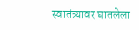स्वातंत्र्यावर घातलेला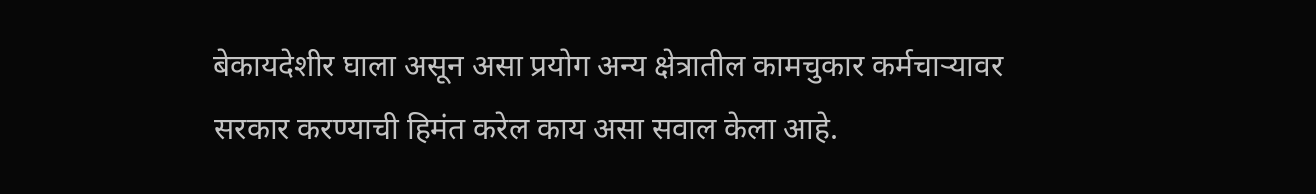बेकायदेशीर घाला असून असा प्रयोग अन्य क्षेत्रातील कामचुकार कर्मचाऱ्यावर सरकार करण्याची हिमंत करेल काय असा सवाल केला आहे.